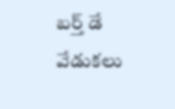బర్త్ డే వేడుకలు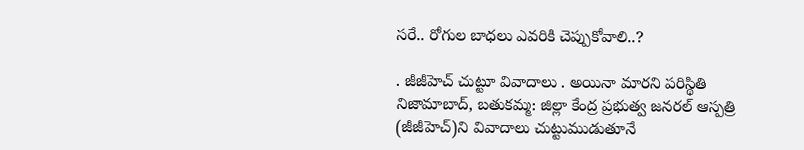సరే.. రోగుల బాధలు ఎవరికి చెప్పుకోవాలి..?

. జీజీహెచ్ చుట్టూ వివాదాలు . అయినా మారని పరిస్థితి నిజామాబాద్, బతుకమ్మ: జిల్లా కేంద్ర ప్రభుత్వ జనరల్ ఆస్పత్రి (జీజీహెచ్)ని వివాదాలు చుట్టుముడుతూనే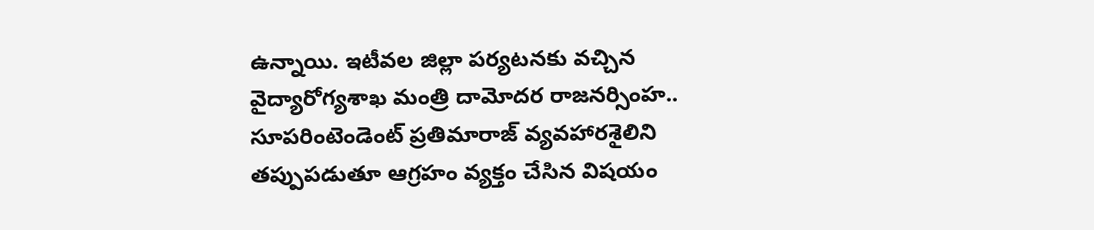ఉన్నాయి. ఇటీవల జిల్లా పర్యటనకు వచ్చిన  వైద్యారోగ్యశాఖ మంత్రి దామోదర రాజనర్సింహ.. సూపరింటెండెంట్ ప్రతిమారాజ్ వ్యవహారశైలిని తప్పుపడుతూ ఆగ్రహం వ్యక్తం చేసిన విషయం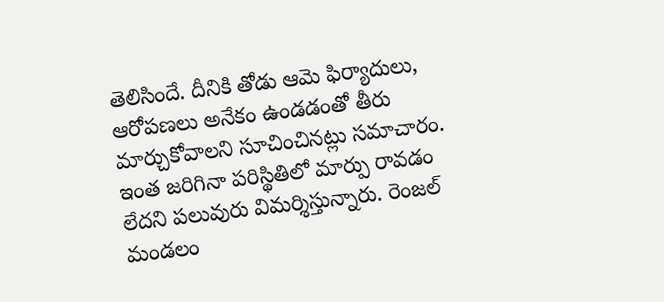తెలిసిందే. దీనికి తోడు ఆమె ఫిర్యాదులు, ఆరోపణలు అనేకం ఉండడంతో తీరు మార్చుకోవాలని సూచించినట్లు సమాచారం. ఇంత జరిగినా పరిస్థితిలో మార్పు రావడం లేదని పలువురు విమర్శిస్తున్నారు. రెంజల్ మండలం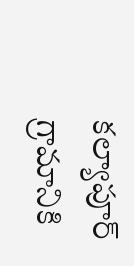కల్యాపూర్ గ్రామానికి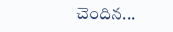చెందిన...